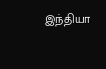இந்தியா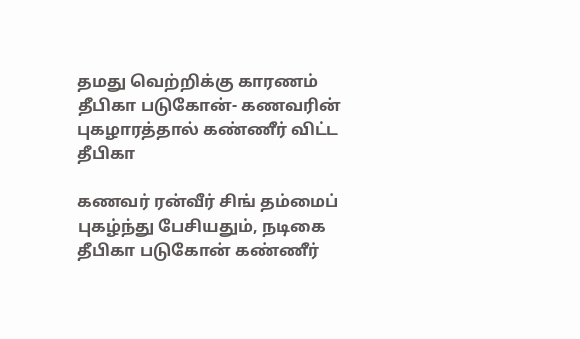தமது வெற்றிக்கு காரணம் தீபிகா படுகோன்- கணவரின் புகழாரத்தால் கண்ணீர் விட்ட தீபிகா

கணவர் ரன்வீர் சிங் தம்மைப் புகழ்ந்து பேசியதும், நடிகை தீபிகா படுகோன் கண்ணீர்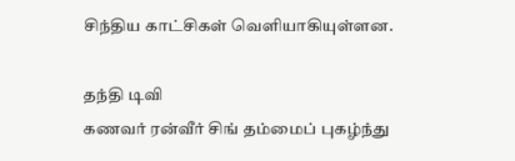சிந்திய காட்சிகள் வெளியாகியுள்ளன.

தந்தி டிவி
கணவர் ரன்வீர் சிங் தம்மைப் புகழ்ந்து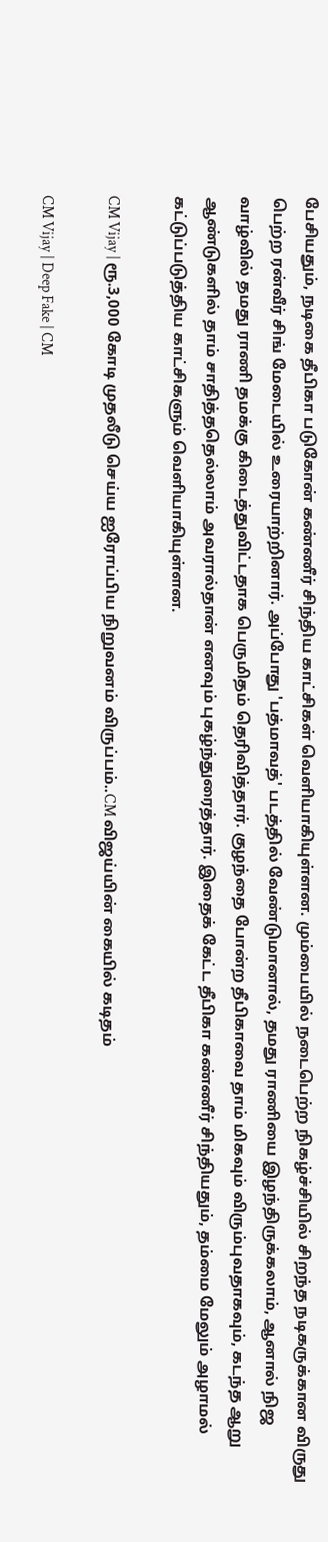பேசியதும், நடிகை தீபிகா படுகோன் கண்ணீர் சிந்திய காட்சிகள் வெளியாகியுள்ளன. மும்பையில் நடைபெற்ற நிகழ்ச்சியில் சிறந்த நடிகருக்கான விருது பெற்ற ரன்வீர் சிங் மேடையில் உரையாற்றினார். அப்போது 'பத்மாவத்' படத்தில் வேண்டுமானால், தமது ராணியை இழந்திருக்கலாம், ஆனால் நிஜ வாழ்வில் தமது ராணி தமக்கு கிடைத்துவிட்டதாக பெருமிதம் தெரிவித்தார். குழந்தை போன்ற தீபிகாவை தாம் மிகவும் விரும்புவதாகவும், கடந்த ஆறு ஆண்டுகளில் தாம் சாதித்ததெல்லாம் அவரால்தான் எனவும் புகழ்ந்துரைத்தார். இதைக் கேட்ட தீபிகா கண்ணீர் சிந்தியதும், தம்மை மேலும் அழாமல் கட்டுப்படுத்திய காட்சிகளும் வெளியாகியுள்ளன.

CM Vijay | ரூ.3,000 கோடி முதலீடு செய்ய ஐரோப்பிய நிறுவனம் விருப்பம்..CM விஜய்யின் கையில் கடிதம்

CM Vijay | Deep Fake | CM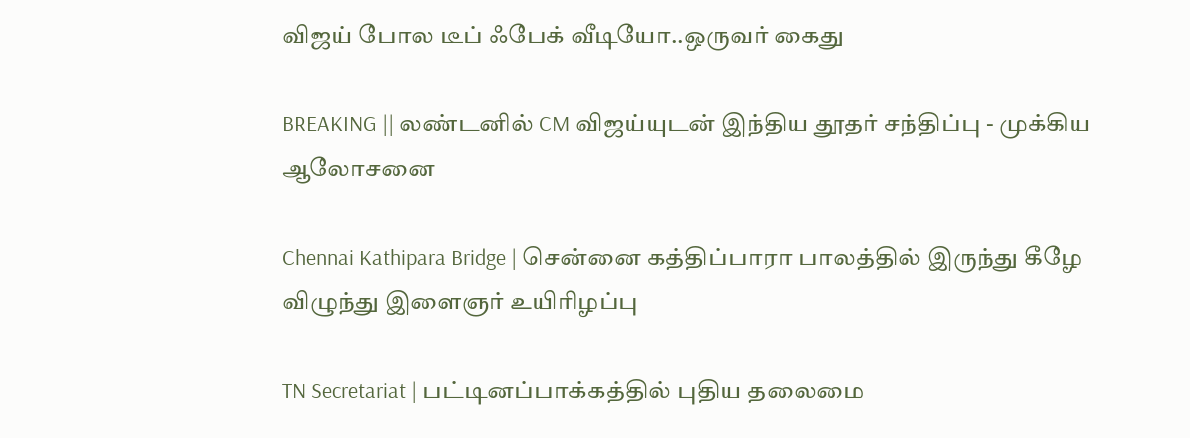விஜய் போல டீப் ஃபேக் வீடியோ..ஒருவர் கைது

BREAKING || லண்டனில் CM விஜய்யுடன் இந்திய தூதர் சந்திப்பு - முக்கிய ஆலோசனை

Chennai Kathipara Bridge | சென்னை கத்திப்பாரா பாலத்தில் இருந்து கீழே விழுந்து இளைஞர் உயிரிழப்பு

TN Secretariat | பட்டினப்பாக்கத்தில் புதிய தலைமை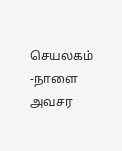செயலகம் -நாளை அவசர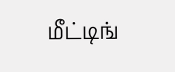மீட்டிங்